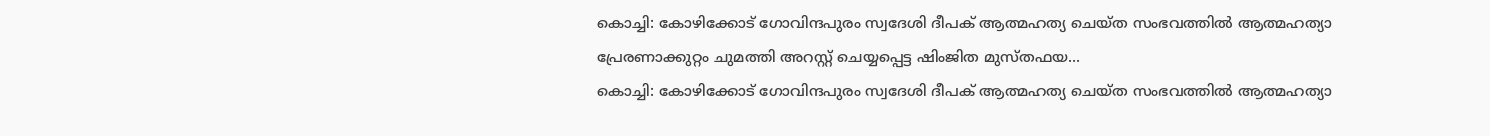കൊച്ചി: കോഴിക്കോട് ഗോവിന്ദപുരം സ്വദേശി ദീപക് ആത്മഹത്യ ചെയ്ത സംഭവത്തിൽ ആത്മഹത്യാ പ്രേരണാക്കുറ്റം ചുമത്തി അറസ്റ്റ് ചെയ്യപ്പെട്ട ഷിംജിത മുസ്തഫയ...
കൊച്ചി: കോഴിക്കോട് ഗോവിന്ദപുരം സ്വദേശി ദീപക് ആത്മഹത്യ ചെയ്ത സംഭവത്തിൽ ആത്മഹത്യാ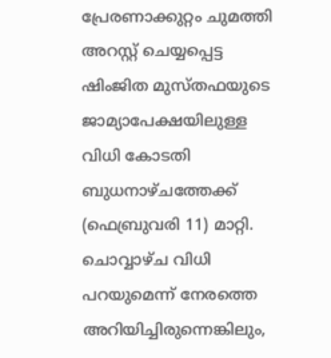പ്രേരണാക്കുറ്റം ചുമത്തി അറസ്റ്റ് ചെയ്യപ്പെട്ട ഷിംജിത മുസ്തഫയുടെ ജാമ്യാപേക്ഷയിലുള്ള വിധി കോടതി ബുധനാഴ്ചത്തേക്ക് (ഫെബ്രുവരി 11) മാറ്റി. ചൊവ്വാഴ്ച വിധി പറയുമെന്ന് നേരത്തെ അറിയിച്ചിരുന്നെങ്കിലും,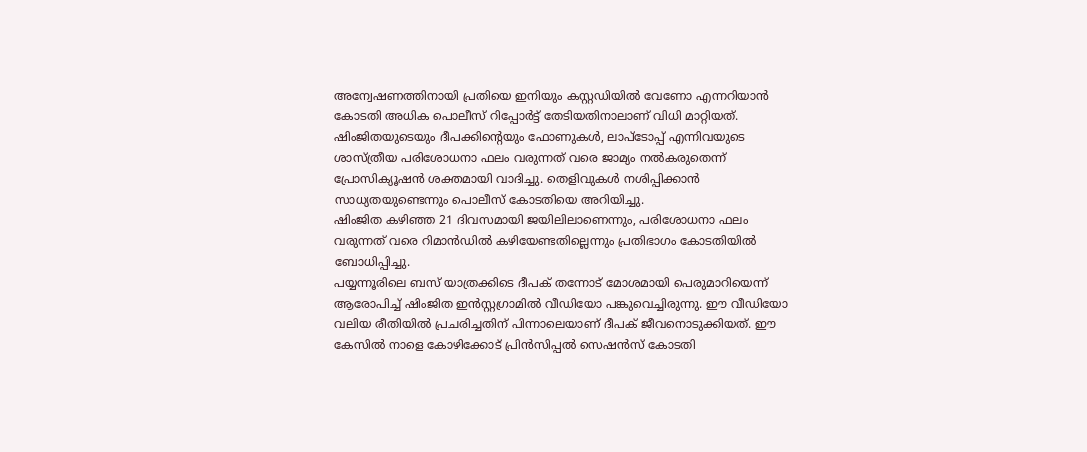അന്വേഷണത്തിനായി പ്രതിയെ ഇനിയും കസ്റ്റഡിയിൽ വേണോ എന്നറിയാൻ കോടതി അധിക പൊലീസ് റിപ്പോർട്ട് തേടിയതിനാലാണ് വിധി മാറ്റിയത്.
ഷിംജിതയുടെയും ദീപക്കിന്റെയും ഫോണുകൾ, ലാപ്ടോപ്പ് എന്നിവയുടെ ശാസ്ത്രീയ പരിശോധനാ ഫലം വരുന്നത് വരെ ജാമ്യം നൽകരുതെന്ന് പ്രോസിക്യൂഷൻ ശക്തമായി വാദിച്ചു. തെളിവുകൾ നശിപ്പിക്കാൻ സാധ്യതയുണ്ടെന്നും പൊലീസ് കോടതിയെ അറിയിച്ചു.
ഷിംജിത കഴിഞ്ഞ 21 ദിവസമായി ജയിലിലാണെന്നും, പരിശോധനാ ഫലം വരുന്നത് വരെ റിമാൻഡിൽ കഴിയേണ്ടതില്ലെന്നും പ്രതിഭാഗം കോടതിയിൽ ബോധിപ്പിച്ചു.
പയ്യന്നൂരിലെ ബസ് യാത്രക്കിടെ ദീപക് തന്നോട് മോശമായി പെരുമാറിയെന്ന് ആരോപിച്ച് ഷിംജിത ഇൻസ്റ്റഗ്രാമിൽ വീഡിയോ പങ്കുവെച്ചിരുന്നു. ഈ വീഡിയോ വലിയ രീതിയിൽ പ്രചരിച്ചതിന് പിന്നാലെയാണ് ദീപക് ജീവനൊടുക്കിയത്. ഈ കേസിൽ നാളെ കോഴിക്കോട് പ്രിൻസിപ്പൽ സെഷൻസ് കോടതി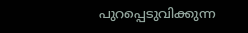പുറപ്പെടുവിക്കുന്ന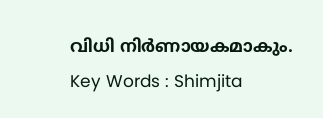വിധി നിർണായകമാകും.
Key Words : Shimjita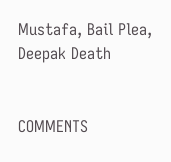Mustafa, Bail Plea, Deepak Death


COMMENTS